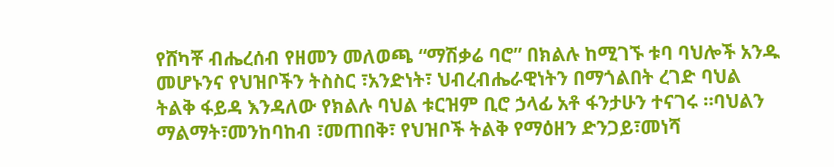የሸካቾ ብሔረሰብ የዘመን መለወጫ “ማሽቃሬ ባሮ” በክልሉ ከሚገኙ ቱባ ባህሎች አንዱ መሆኑንና የህዝቦችን ትስስር ፣አንድነት፣ ህብረብሔራዊነትን በማጎልበት ረገድ ባህል ትልቅ ፋይዳ እንዳለው የክልሉ ባህል ቱርዝም ቢሮ ኃላፊ አቶ ፋንታሁን ተናገሩ ።ባህልን ማልማት፣መንከባከብ ፣መጠበቅ፣ የህዝቦች ትልቅ የማዕዘን ድንጋይ፣መነሻ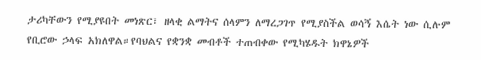ታሪካቸውን የሚያዩበት መነጽር፣ ዘላቂ ልማትና ሰላምን ለማረጋገጥ የሚያስችል ወሳኝ እሴት ነው ሲሉም የቢሮው ኃላፍ አክለዋል።የባህልና የቋንቋ መብቶች ተጠብቀው የሚካሄዱት ክዋኔዎች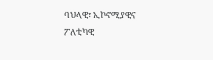ባህላዊ፣ ኢኮኖሚያዊና ፖለቲካዊ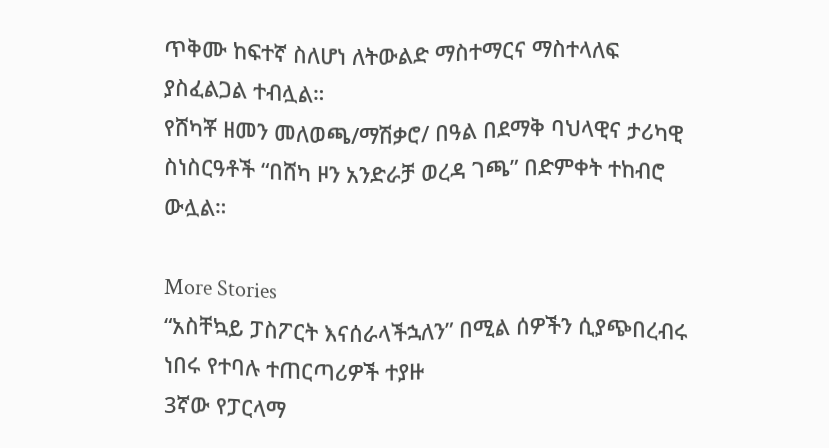ጥቅሙ ከፍተኛ ስለሆነ ለትውልድ ማስተማርና ማስተላለፍ ያስፈልጋል ተብሏል።
የሸካቾ ዘመን መለወጫ/ማሽቃሮ/ በዓል በደማቅ ባህላዊና ታሪካዊ ስነስርዓቶች “በሸካ ዞን አንድራቻ ወረዳ ገጫ” በድምቀት ተከብሮ ውሏል።

More Stories
“አስቸኳይ ፓስፖርት እናሰራላችኋለን” በሚል ሰዎችን ሲያጭበረብሩ ነበሩ የተባሉ ተጠርጣሪዎች ተያዙ
3ኛው የፓርላማ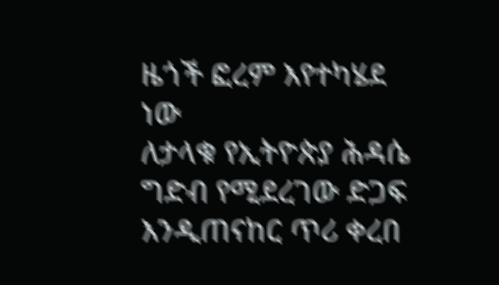ዜጎች ፎረም እየተካሄደ ነው
ለታላቁ የኢትዮጵያ ሕዳሴ ግድብ የሚደረገው ድጋፍ እንዲጠናከር ጥሪ ቀረበ